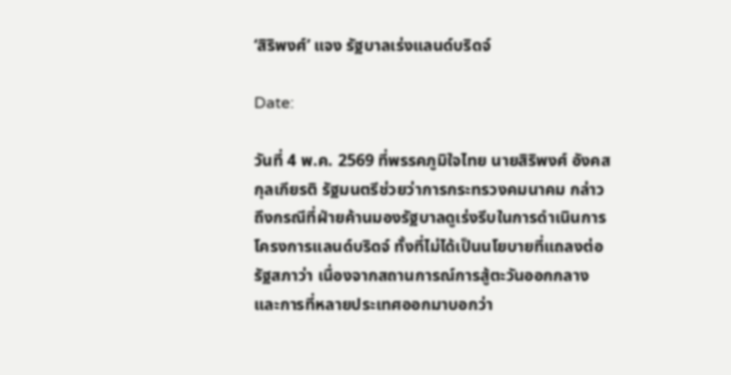‘สิริพงศ์’ แจง รัฐบาลเร่งแลนด์บริดจ์

Date:

วันที่ 4 พ.ค. 2569 ที่พรรคภูมิใจไทย นายสิริพงศ์ อังคสกุลเกียรติ รัฐมนตรีช่วยว่าการกระทรวงคมนาคม กล่าวถึงกรณีที่ฝ่ายค้านมองรัฐบาลดูเร่งรีบในการดำเนินการโครงการแลนด์บริดจ์ ทั้งที่ไม่ได้เป็นนโยบายที่แถลงต่อรัฐสภาว่า เนื่องจากสถานการณ์การสู้ตะวันออกกลาง และการที่หลายประเทศออกมาบอกว่า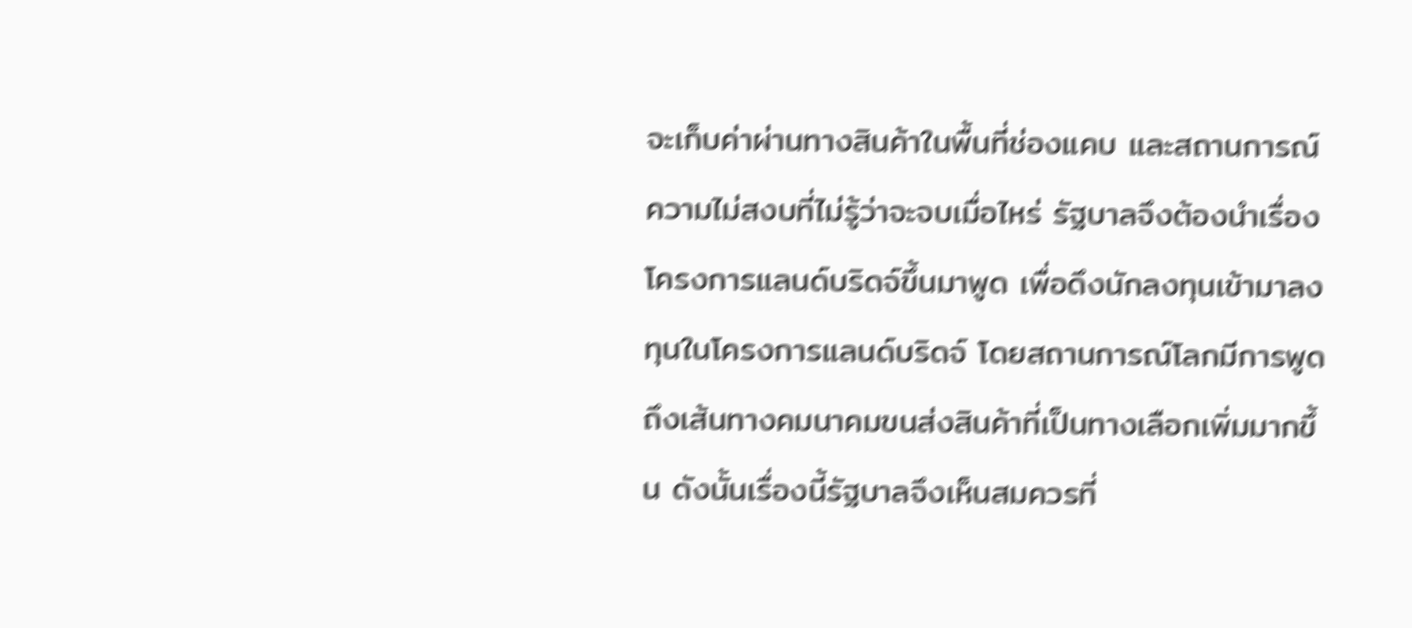จะเก็บค่าผ่านทางสินค้าในพื้นที่ช่องแคบ และสถานการณ์ความไม่สงบที่ไม่รู้ว่าจะจบเมื่อไหร่ รัฐบาลจึงต้องนำเรื่องโครงการแลนด์บริดจ์ขึ้นมาพูด เพื่อดึงนักลงทุนเข้ามาลงทุนในโครงการแลนด์บริดจ์ โดยสถานการณ์โลกมีการพูดถึงเส้นทางคมนาคมขนส่งสินค้าที่เป็นทางเลือกเพิ่มมากขึ้น ดังนั้นเรื่องนี้รัฐบาลจึงเห็นสมควรที่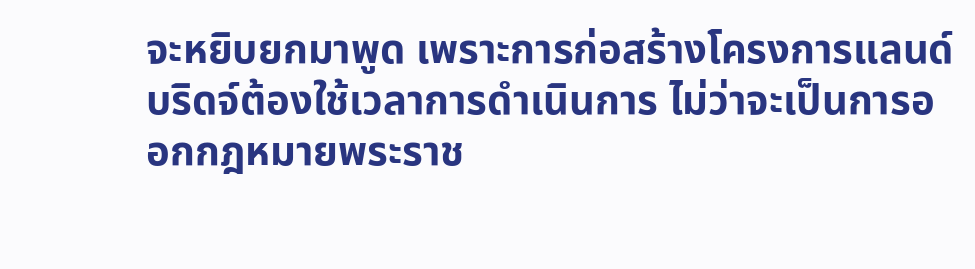จะหยิบยกมาพูด เพราะการก่อสร้างโครงการแลนด์บริดจ์ต้องใช้เวลาการดำเนินการ ไม่ว่าจะเป็นการออกกฎหมายพระราช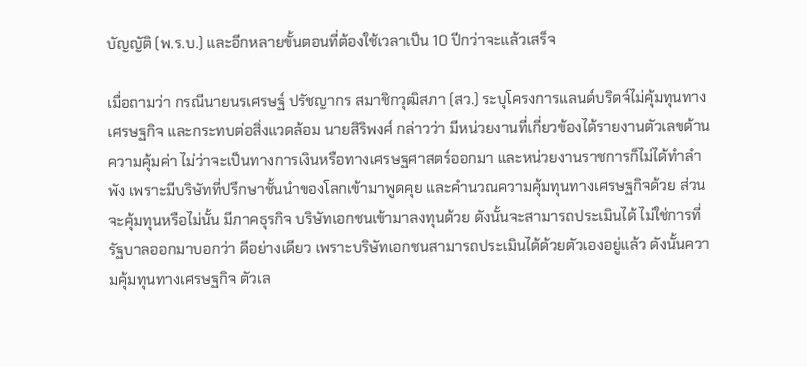บัญญัติ (พ.ร.บ.) และอีกหลายขั้นตอนที่ต้องใช้เวลาเป็น 10 ปีกว่าจะแล้วเสร็จ

เมื่อถามว่า กรณีนายนรเศรษฐ์ ปรัชญากร สมาชิกวุฒิสภา (สว.) ระบุโครงการแลนด์บริดจ์ไม่คุ้มทุนทางเศรษฐกิจ และกระทบต่อสิ่งแวดล้อม นายสิริพงศ์ กล่าวว่า มีหน่วยงานที่เกี่ยวข้องได้รายงานตัวเลขด้านความคุ้มค่า ไม่ว่าจะเป็นทางการเงินหรือทางเศรษฐศาสตร์ออกมา และหน่วยงานราชการก็ไม่ได้ทำลำพัง เพราะมีบริษัทที่ปรึกษาชั้นนำของโลกเข้ามาพูดคุย และคำนวณความคุ้มทุนทางเศรษฐกิจด้วย ส่วนจะคุ้มทุนหรือไม่นั้น มีภาคธุรกิจ บริษัทเอกชนเข้ามาลงทุนด้วย ดังนั้นจะสามารถประเมินได้ ไม่ใช่การที่รัฐบาลออกมาบอกว่า ดีอย่างเดียว เพราะบริษัทเอกชนสามารถประเมินได้ด้วยตัวเองอยู่แล้ว ดังนั้นความคุ้มทุนทางเศรษฐกิจ ตัวเล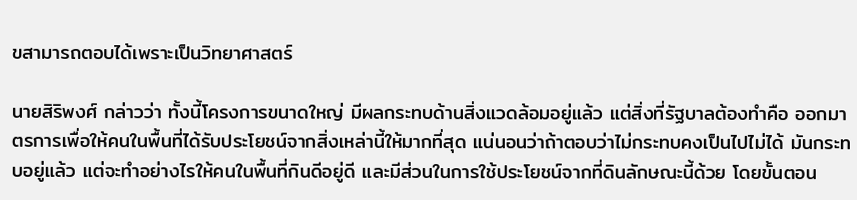ขสามารถตอบได้เพราะเป็นวิทยาศาสตร์

นายสิริพงศ์ กล่าวว่า ทั้งนี้โครงการขนาดใหญ่ มีผลกระทบด้านสิ่งแวดล้อมอยู่แล้ว แต่สิ่งที่รัฐบาลต้องทำคือ ออกมาตรการเพื่อให้คนในพื้นที่ได้รับประโยชน์จากสิ่งเหล่านี้ให้มากที่สุด แน่นอนว่าถ้าตอบว่าไม่กระทบคงเป็นไปไม่ได้ มันกระทบอยู่แล้ว แต่จะทำอย่างไรให้คนในพื้นที่กินดีอยู่ดี และมีส่วนในการใช้ประโยชน์จากที่ดินลักษณะนี้ด้วย โดยขั้นตอน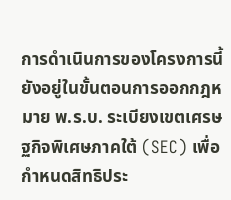การดำเนินการของโครงการนี้ ยังอยู่ในขั้นตอนการออกกฎหมาย พ.ร.บ. ระเบียงเขตเศรษฐกิจพิเศษภาคใต้ (SEC) เพื่อกำหนดสิทธิประ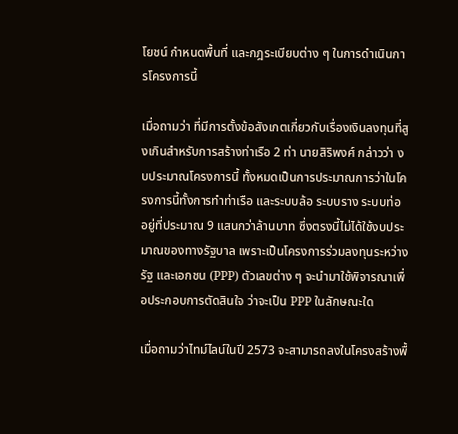โยชน์ กำหนดพื้นที่ และกฎระเบียบต่าง ๆ ในการดำเนินการโครงการนี้

เมื่อถามว่า ที่มีการตั้งข้อสังเกตเกี่ยวกับเรื่องเงินลงทุนที่สูงเกินสำหรับการสร้างท่าเรือ 2 ท่า นายสิริพงศ์ กล่าวว่า งบประมาณโครงการนี้ ทั้งหมดเป็นการประมาณการว่าในโครงการนี้ทั้งการทำท่าเรือ และระบบล้อ ระบบราง ระบบท่อ อยู่ที่ประมาณ 9 แสนกว่าล้านบาท ซึ่งตรงนี้ไม่ได้ใช้งบประมาณของทางรัฐบาล เพราะเป็นโครงการร่วมลงทุนระหว่างรัฐ และเอกชน (PPP) ตัวเลขต่าง ๆ จะนำมาใช้พิจารณาเพื่อประกอบการตัดสินใจ ว่าจะเป็น PPP ในลักษณะใด

เมื่อถามว่าไทม์ไลน์ในปี 2573 จะสามารถลงในโครงสร้างพื้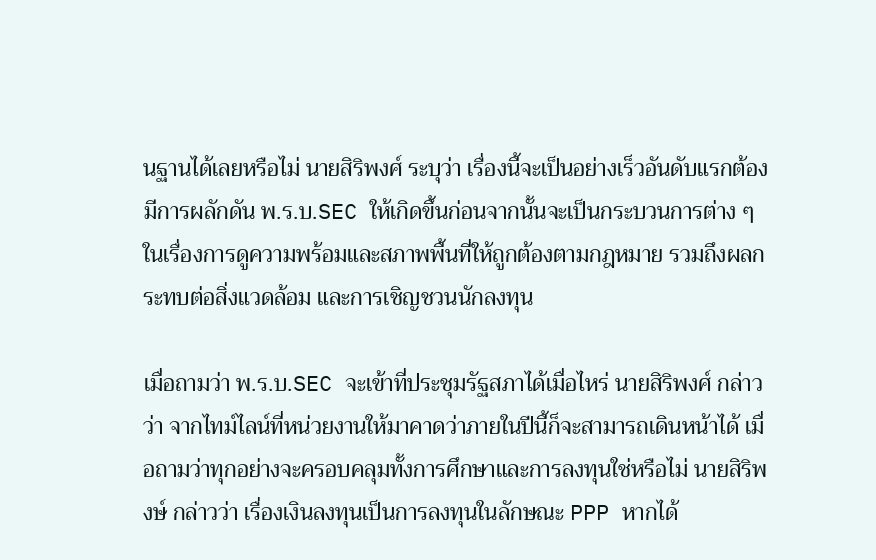นฐานได้เลยหรือไม่ นายสิริพงศ์ ระบุว่า เรื่องนี้จะเป็นอย่างเร็วอันดับแรกต้องมีการผลักดัน พ.ร.บ.SEC ให้เกิดขึ้นก่อนจากนั้นจะเป็นกระบวนการต่าง ๆ ในเรื่องการดูความพร้อมและสภาพพื้นที่ให้ถูกต้องตามกฎหมาย รวมถึงผลกระทบต่อสิ่งแวดล้อม และการเชิญชวนนักลงทุน

เมื่อถามว่า พ.ร.บ.SEC จะเข้าที่ประชุมรัฐสภาได้เมื่อไหร่ นายสิริพงศ์ กล่าวว่า จากไทม์ไลน์ที่หน่วยงานให้มาคาดว่าภายในปีนี้ก็จะสามารถเดินหน้าได้ เมื่อถามว่าทุกอย่างจะครอบคลุมทั้งการศึกษาและการลงทุนใช่หรือไม่ นายสิริพงษ์ กล่าวว่า เรื่องเงินลงทุนเป็นการลงทุนในลักษณะ PPP หากได้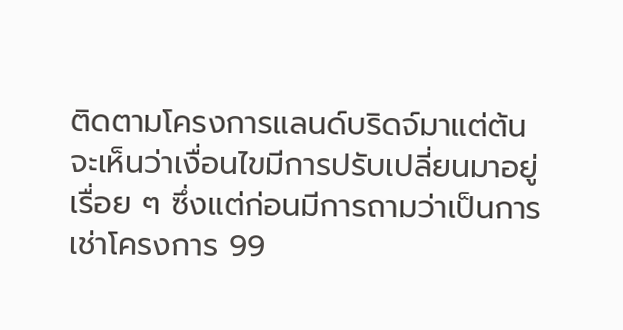ติดตามโครงการแลนด์บริดจ์มาแต่ต้น จะเห็นว่าเงื่อนไขมีการปรับเปลี่ยนมาอยู่เรื่อย ๆ ซึ่งแต่ก่อนมีการถามว่าเป็นการเช่าโครงการ 99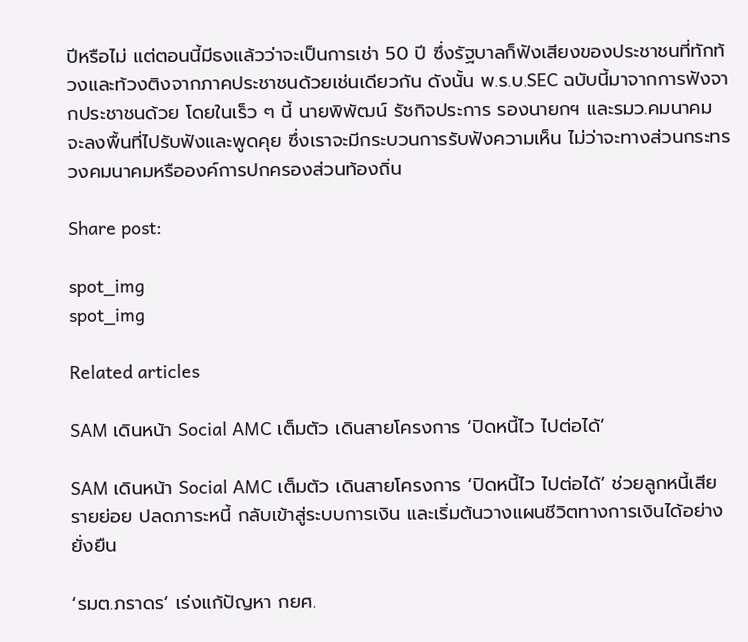ปีหรือไม่ แต่ตอนนี้มีธงแล้วว่าจะเป็นการเช่า 50 ปี ซึ่งรัฐบาลก็ฟังเสียงของประชาชนที่ทักท้วงและท้วงติงจากภาคประชาชนด้วยเช่นเดียวกัน ดังนั้น พ.ร.บ.SEC ฉบับนี้มาจากการฟังจากประชาชนด้วย โดยในเร็ว ๆ นี้ นายพิพัฒน์ รัชกิจประการ รองนายกฯ และรมว.คมนาคม จะลงพื้นที่ไปรับฟังและพูดคุย ซึ่งเราจะมีกระบวนการรับฟังความเห็น ไม่ว่าจะทางส่วนกระทรวงคมนาคมหรือองค์การปกครองส่วนท้องถิ่น

Share post:

spot_img
spot_img

Related articles

SAM เดินหน้า Social AMC เต็มตัว เดินสายโครงการ ‘ปิดหนี้ไว ไปต่อได้’

SAM เดินหน้า Social AMC เต็มตัว เดินสายโครงการ ‘ปิดหนี้ไว ไปต่อได้’ ช่วยลูกหนี้เสียรายย่อย ปลดภาระหนี้ กลับเข้าสู่ระบบการเงิน และเริ่มต้นวางแผนชีวิตทางการเงินได้อย่างยั่งยืน

‘รมต.ภราดร’ เร่งแก้ปัญหา กยศ.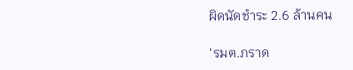ผิดนัดชำระ 2.6 ล้านคน

‘รมต.ภราด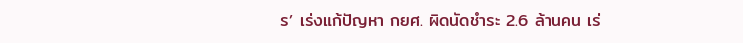ร’ เร่งแก้ปัญหา กยศ. ผิดนัดชำระ 2.6 ล้านคน เร่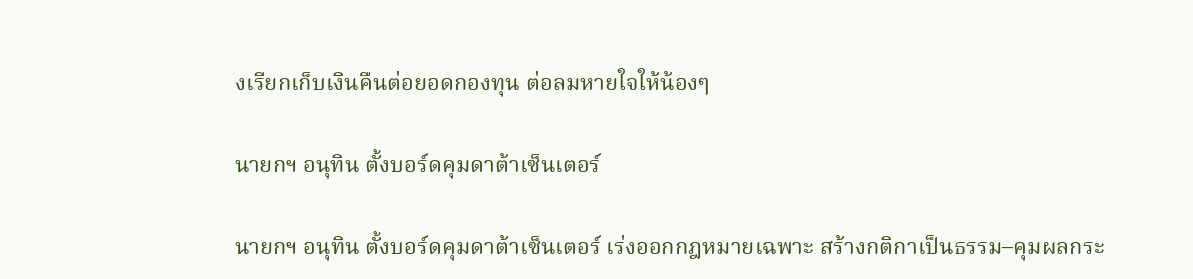งเรียกเก็บเงินคืนต่อยอดกองทุน ต่อลมหายใจให้น้องๆ

นายกฯ อนุทิน ตั้งบอร์ดคุมดาต้าเซ็นเตอร์

นายกฯ อนุทิน ตั้งบอร์ดคุมดาต้าเซ็นเตอร์ เร่งออกกฎหมายเฉพาะ สร้างกติกาเป็นธรรม–คุมผลกระ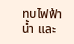ทบไฟฟ้า น้ำ และ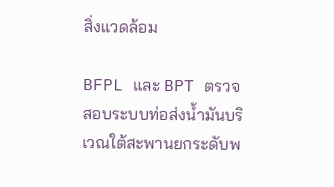สิ่งแวดล้อม

BFPL และ BPT ตรวจสอบระบบท่อส่งน้ำมันบริเวณใต้สะพานยกระดับพ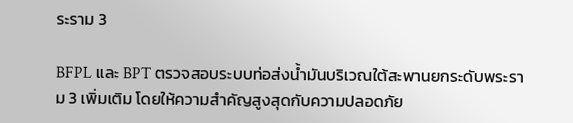ระราม 3

BFPL และ BPT ตรวจสอบระบบท่อส่งน้ำมันบริเวณใต้สะพานยกระดับพระราม 3 เพิ่มเติม โดยให้ความสำคัญสูงสุดกับความปลอดภัย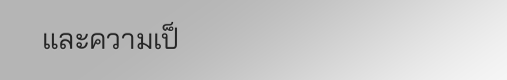และความเป็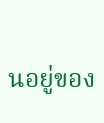นอยู่ของ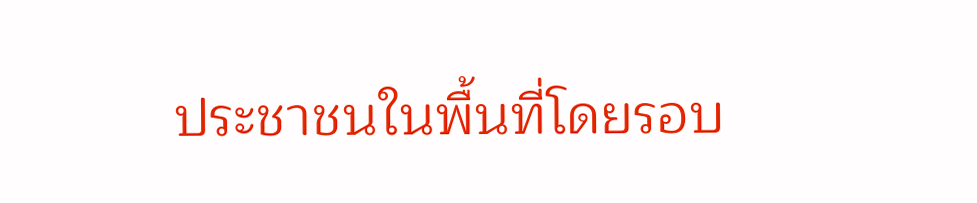ประชาชนในพื้นที่โดยรอบ